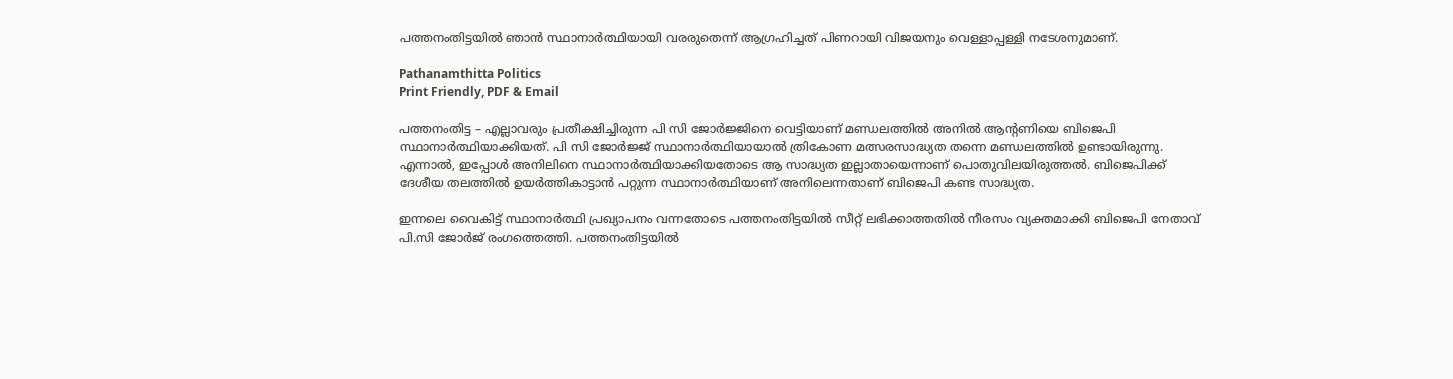പത്തനംതിട്ടയിൽ ഞാൻ സ്ഥാനാർത്ഥിയായി വരരുതെന്ന് ആഗ്രഹിച്ചത് പിണറായി വിജയനും വെള്ളാപ്പള്ളി നടേശനുമാണ്.

Pathanamthitta Politics
Print Friendly, PDF & Email

പത്തനംതിട്ട – എല്ലാവരും പ്രതീക്ഷിച്ചിരുന്ന പി സി ജോർജ്ജിനെ വെട്ടിയാണ് മണ്ഡലത്തിൽ അനിൽ ആന്റണിയെ ബിജെപി സ്ഥാനാർത്ഥിയാക്കിയത്. പി സി ജോർജ്ജ് സ്ഥാനാർത്ഥിയായാൽ ത്രികോണ മത്സരസാദ്ധ്യത തന്നെ മണ്ഡലത്തിൽ ഉണ്ടായിരുന്നു. എന്നാൽ, ഇപ്പോൾ അനിലിനെ സ്ഥാനാർത്ഥിയാക്കിയതോടെ ആ സാദ്ധ്യത ഇല്ലാതായെന്നാണ് പൊതുവിലയിരുത്തൽ. ബിജെപിക്ക് ദേശീയ തലത്തിൽ ഉയർത്തികാട്ടാൻ പറ്റുന്ന സ്ഥാനാർത്ഥിയാണ് അനിലെന്നതാണ് ബിജെപി കണ്ട സാദ്ധ്യത.

ഇന്നലെ വൈകിട്ട് സ്ഥാനാർത്ഥി പ്രഖ്യാപനം വന്നതോടെ പത്തനംതിട്ടയിൽ സീറ്റ് ലഭിക്കാത്തതിൽ നീരസം വ്യക്തമാക്കി ബിജെപി നേതാവ് പി.സി ജോർജ് രംഗത്തെത്തി. പത്തനംതിട്ടയിൽ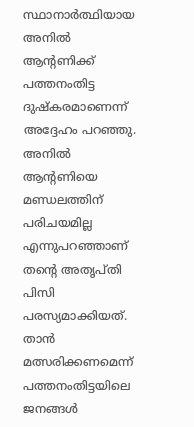സ്ഥാനാർത്ഥിയായ അനിൽ ആന്റണിക്ക് പത്തനംതിട്ട ദുഷ്‌കരമാണെന്ന് അദ്ദേഹം പറഞ്ഞു. അനിൽ ആന്റണിയെ മണ്ഡലത്തിന് പരിചയമില്ല എന്നുപറഞ്ഞാണ് തന്റെ അതൃപ്തി പിസി പരസ്യമാക്കിയത്. താൻ മത്സരിക്കണമെന്ന് പത്തനംതിട്ടയിലെ ജനങ്ങൾ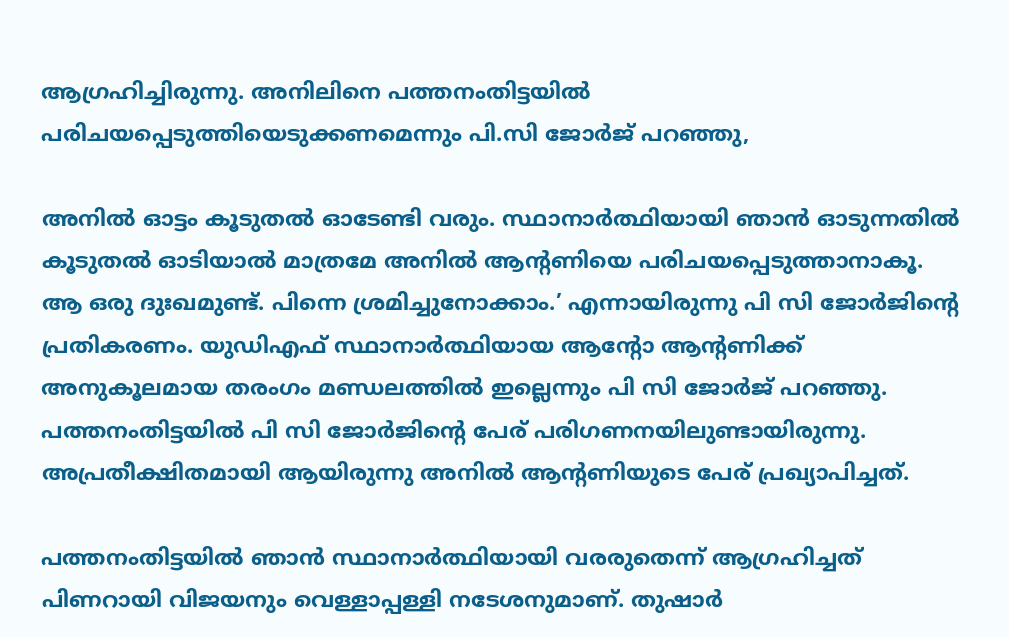ആഗ്രഹിച്ചിരുന്നു. അനിലിനെ പത്തനംതിട്ടയിൽ പരിചയപ്പെടുത്തിയെടുക്കണമെന്നും പി.സി ജോർജ് പറഞ്ഞു,

അനിൽ ഓട്ടം കൂടുതൽ ഓടേണ്ടി വരും. സ്ഥാനാർത്ഥിയായി ഞാൻ ഓടുന്നതിൽ കൂടുതൽ ഓടിയാൽ മാത്രമേ അനിൽ ആന്റണിയെ പരിചയപ്പെടുത്താനാകൂ. ആ ഒരു ദുഃഖമുണ്ട്. പിന്നെ ശ്രമിച്ചുനോക്കാം.’ എന്നായിരുന്നു പി സി ജോർജിന്റെ പ്രതികരണം. യുഡിഎഫ് സ്ഥാനാർത്ഥിയായ ആന്റോ ആന്റണിക്ക് അനുകൂലമായ തരംഗം മണ്ഡലത്തിൽ ഇല്ലെന്നും പി സി ജോർജ് പറഞ്ഞു. പത്തനംതിട്ടയിൽ പി സി ജോർജിന്റെ പേര് പരിഗണനയിലുണ്ടായിരുന്നു. അപ്രതീക്ഷിതമായി ആയിരുന്നു അനിൽ ആന്റണിയുടെ പേര് പ്രഖ്യാപിച്ചത്.

പത്തനംതിട്ടയിൽ ഞാൻ സ്ഥാനാർത്ഥിയായി വരരുതെന്ന് ആഗ്രഹിച്ചത് പിണറായി വിജയനും വെള്ളാപ്പള്ളി നടേശനുമാണ്. തുഷാർ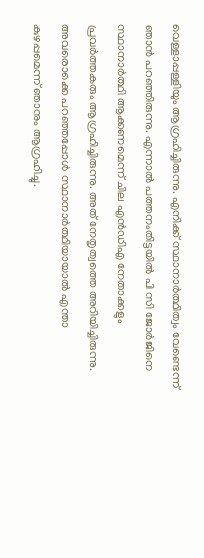വെള്ളാപ്പള്ളിയും ആഗ്രഹിച്ചിരുന്നു. എനിക്ക് സ്ഥാനാർത്ഥിത്വം വേണ്ടെന്ന് ഞാൻ പറഞ്ഞിരുന്നു. എന്നാൽ പത്തനംതിട്ടയിൽ പി സി ജോർജിനെ സ്ഥാനാർത്ഥി ആക്കണമെന്ന് ചില എൻഡിഎ നേതാക്കളും പ്രവർത്തകരും ആഗ്രഹിച്ചിരുന്നു. അത് നേതൃത്വത്തെ അറിയിച്ചിരുന്നു. അവരൊക്കെ പറഞ്ഞപ്പോൾ സ്ഥാനാർത്ഥിയായാൽ എന്താ കുഴപ്പമെന്ന് ഞാനും ആഗ്രഹിച്ചു.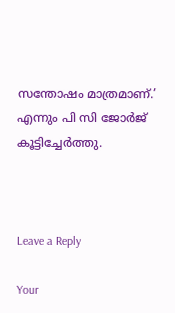സന്തോഷം മാത്രമാണ്.’ എന്നും പി സി ജോർജ് കൂട്ടിച്ചേർത്തു.



Leave a Reply

Your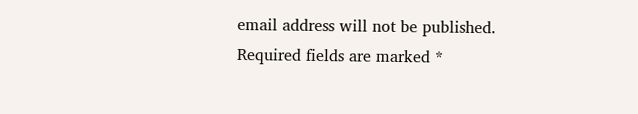email address will not be published. Required fields are marked *